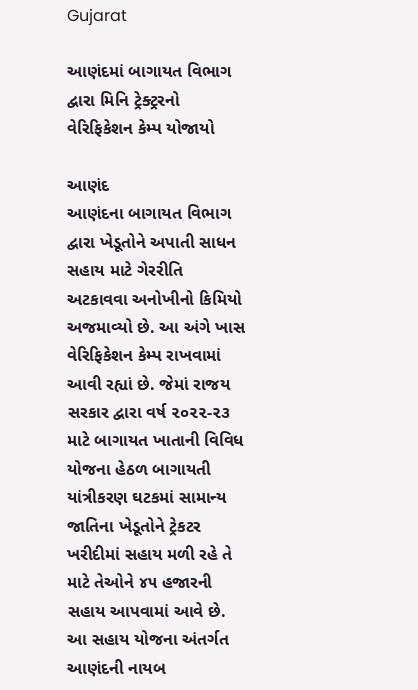Gujarat

આણંદમાં બાગાયત વિભાગ દ્વારા મિનિ ટ્રેક્ટ્રરનો વેરિફિકેશન કેમ્પ યોજાયો

આણંદ
આણંદના બાગાયત વિભાગ દ્વારા ખેડૂતોને અપાતી સાધન સહાય માટે ગેરરીતિ અટકાવવા અનોખીનો કિમિયો અજમાવ્યો છે. આ અંગે ખાસ વેરિફિકેશન કેમ્પ રાખવામાં આવી રહ્યાં છે. જેમાં રાજય સરકાર દ્વારા વર્ષ ૨૦૨૨-૨૩ માટે બાગાયત ખાતાની વિવિધ યોજના હેઠળ બાગાયતી યાંત્રીકરણ ઘટકમાં સામાન્ય જાતિના ખેડૂતોને ટ્રેકટર ખરીદીમાં સહાય મળી રહે તે માટે તેઓને ૪૫ હજારની સહાય આપવામાં આવે છે. આ સહાય યોજના અંતર્ગત આણંદની નાયબ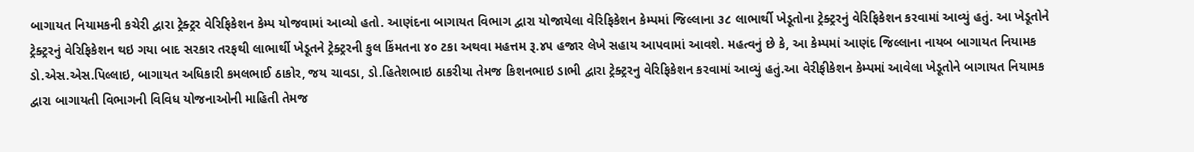બાગાયત નિયામકની કચેરી દ્વારા ટ્રેક્ટ્રર વેરિફિકેશન કેમ્પ યોજવામાં આવ્યો હતો. આણંદના બાગાયત વિભાગ દ્વારા યોજાયેલા વેરિફિકેશન કેમ્પમાં જિલ્લાના ૩૮ લાભાર્થી ખેડૂતોના ટ્રેક્ટ્રરનું વેરિફિકેશન કરવામાં આવ્યું હતું. આ ખેડૂતોને ટ્રેક્ટ્રરનું વેરિફિકેશન થઇ ગયા બાદ સરકાર તરફથી લાભાર્થી ખેડૂતને ટ્રેક્ટ્રરની કુલ કિંમતના ૪૦ ટકા અથવા મહત્તમ રૂ.૪૫ હજાર લેખે સહાય આપવામાં આવશે. મહત્વનું છે કે, આ કેમ્પમાં આણંદ જિલ્લાના નાયબ બાગાયત નિયામક ડો.એસ.એસ.પિલ્લાઇ, બાગાયત અધિકારી કમલભાઈ ઠાકોર, જય ચાવડા, ડો.હિતેશભાઇ ઠાકરીયા તેમજ કિશનભાઇ ડાભી દ્વારા ટ્રેક્ટ્રરનુ વેરિફિકેશન કરવામાં આવ્યું હતું.આ વેરીફીકેશન કેમ્પમાં આવેલા ખેડૂતોને બાગાયત નિયામક દ્વારા બાગાયતી વિભાગની વિવિધ યોજનાઓની માહિતી તેમજ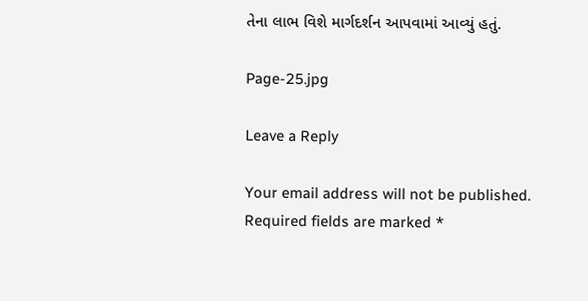તેના લાભ વિશે માર્ગદર્શન આપવામાં આવ્યું હતું.

Page-25.jpg

Leave a Reply

Your email address will not be published. Required fields are marked *